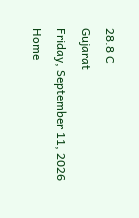28.8 C
Gujarat
Friday, September 11, 2026
Home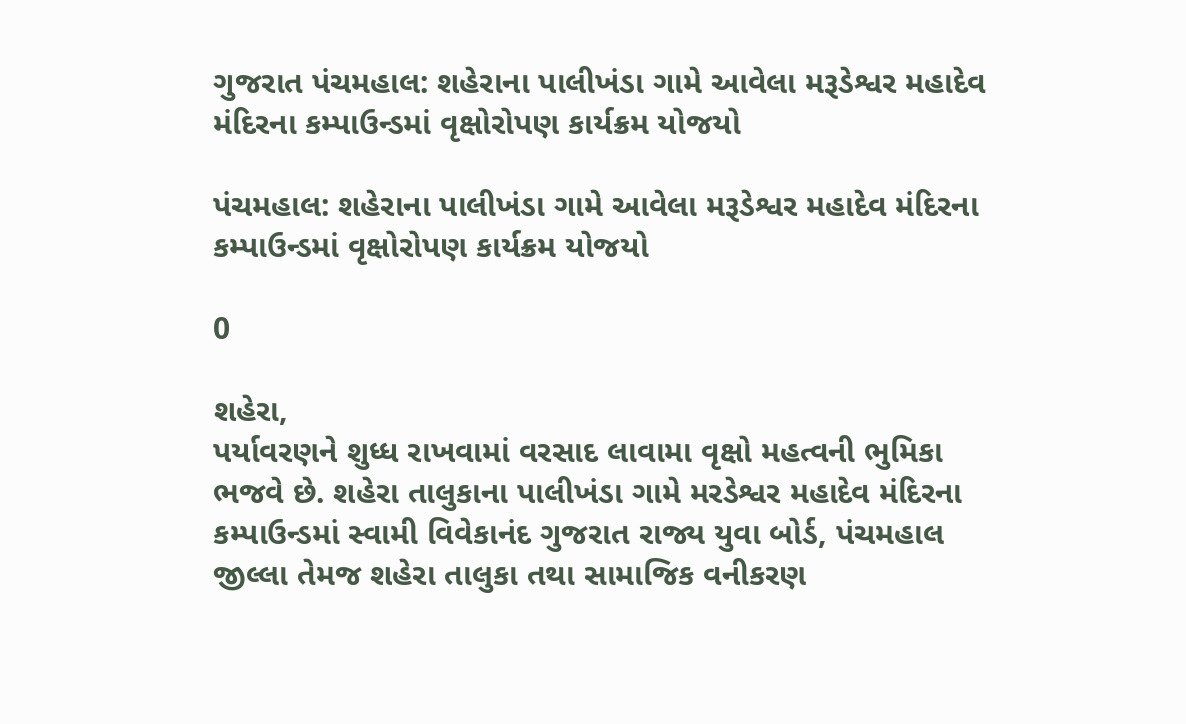ગુજરાત પંચમહાલ: શહેરાના પાલીખંડા ગામે આવેલા મરૂડેશ્વર મહાદેવ મંદિરના કમ્પાઉન્ડમાં વૃક્ષોરોપણ કાર્યક્રમ યોજયો

પંચમહાલ: શહેરાના પાલીખંડા ગામે આવેલા મરૂડેશ્વર મહાદેવ મંદિરના કમ્પાઉન્ડમાં વૃક્ષોરોપણ કાર્યક્રમ યોજયો

0

શહેરા,
પર્યાવરણને શુધ્ધ રાખવામાં વરસાદ લાવામા વૃક્ષો મહત્વની ભુમિકા ભજવે છે. શહેરા તાલુકાના પાલીખંડા ગામે મરડેશ્વર મહાદેવ મંદિરના કમ્પાઉન્ડમાં સ્વામી વિવેકાનંદ ગુજરાત રાજ્ય યુવા બોર્ડ, પંચમહાલ જીલ્લા તેમજ શહેરા તાલુકા તથા સામાજિક વનીકરણ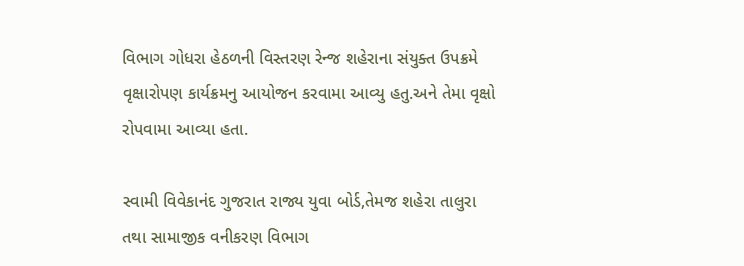વિભાગ ગોધરા હેઠળની વિસ્તરણ રેન્જ શહેરાના સંયુક્ત ઉપક્રમે વૃક્ષારોપણ કાર્યક્રમનુ આયોજન કરવામા આવ્યુ હતુ.અને તેમા વૃક્ષો રોપવામા આવ્યા હતા.

સ્વામી વિવેકાનંદ ગુજરાત રાજ્ય યુવા બોર્ડ,તેમજ શહેરા તાલુરા તથા સામાજીક વનીકરણ વિભાગ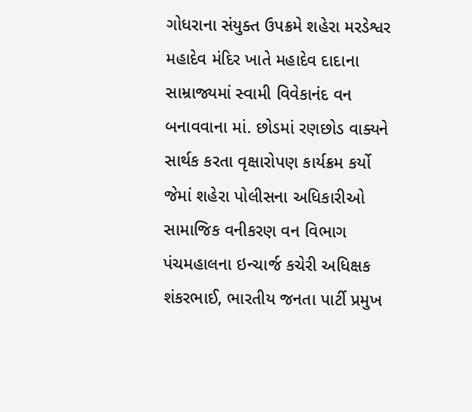ગોધરાના સંયુક્ત ઉપક્રમે શહેરા મરડેશ્વર મહાદેવ મંદિર ખાતે મહાદેવ દાદાના સામ્રાજ્યમાં સ્વામી વિવેકાનંદ વન બનાવવાના માં. છોડમાં રણછોડ વાક્યને સાર્થક કરતા વૃક્ષારોપણ કાર્યક્રમ કર્યો જેમાં શહેરા પોલીસના અધિકારીઓ સામાજિક વનીકરણ વન વિભાગ પંચમહાલના ઇન્ચાર્જ કચેરી અધિક્ષક શંકરભાઈ, ભારતીય જનતા પાર્ટી પ્રમુખ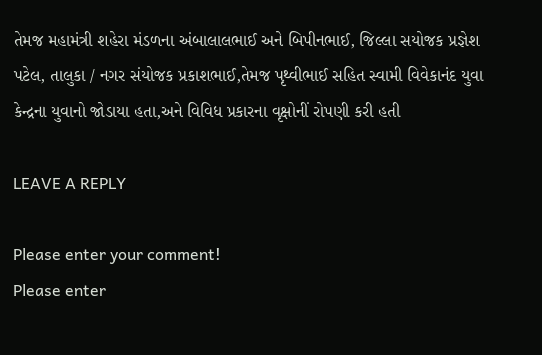તેમજ મહામંત્રી શહેરા મંડળના અંબાલાલભાઈ અને બિપીનભાઈ, જિલ્લા સયોજક પ્રજ્ઞેશ પટેલ, તાલુકા / નગર સંયોજક પ્રકાશભાઈ,તેમજ પૃથ્વીભાઈ સહિત સ્વામી વિવેકાનંદ યુવા કેન્દ્રના યુવાનો જોડાયા હતા,અને વિવિધ પ્રકારના વૃક્ષોનીં રોપણી કરી હતી

LEAVE A REPLY

Please enter your comment!
Please enter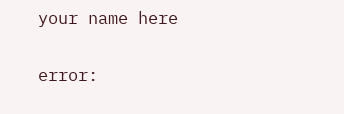your name here

error: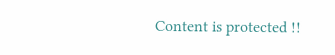Content is protected !!